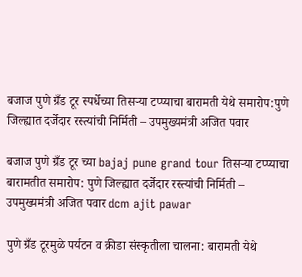बजाज पुणे ग्रँड टूर स्पर्धेच्या तिसऱ्या टप्प्याचा बारामती येथे समारोप:पुणे जिल्ह्यात दर्जेदार रस्त्यांची निर्मिती – उपमुख्यमंत्री अजित पवार

बजाज पुणे ग्रँड टूर च्या bajaj pune grand tour तिसऱ्या टप्प्याचा बारामतीत समारोप: पुणे जिल्ह्यात दर्जेदार रस्त्यांची निर्मिती – उपमुख्यमंत्री अजित पवार dcm ajit pawar

पुणे ग्रँड टूरमुळे पर्यटन व क्रीडा संस्कृतीला चालना: बारामती येथे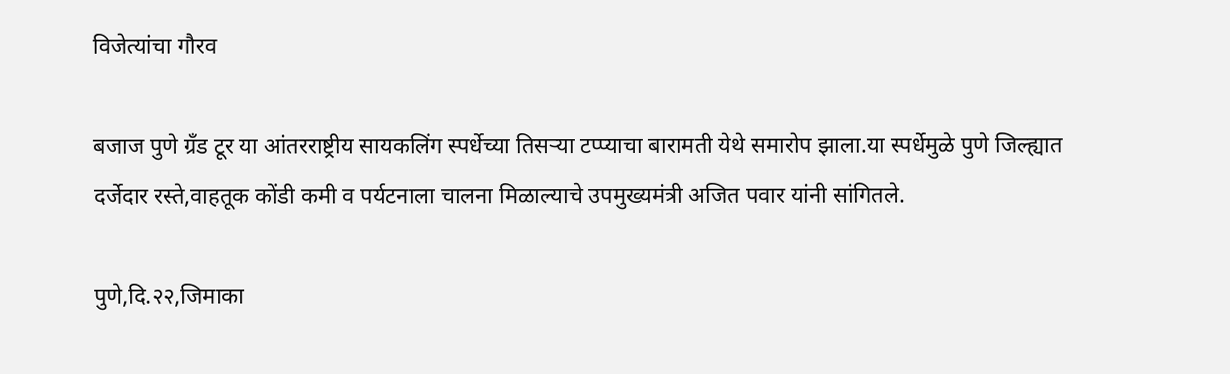विजेत्यांचा गौरव

बजाज पुणे ग्रँड टूर या आंतरराष्ट्रीय सायकलिंग स्पर्धेच्या तिसऱ्या टप्प्याचा बारामती येथे समारोप झाला.या स्पर्धेमुळे पुणे जिल्ह्यात दर्जेदार रस्ते,वाहतूक कोंडी कमी व पर्यटनाला चालना मिळाल्याचे उपमुख्यमंत्री अजित पवार यांनी सांगितले.

पुणे,दि.२२,जिमाका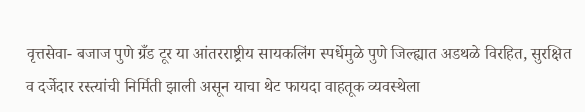वृत्तसेवा- बजाज पुणे ग्रँड टूर या आंतरराष्ट्रीय सायकलिंग स्पर्धेमुळे पुणे जिल्ह्यात अडथळे विरहित, सुरक्षित व दर्जेदार रस्त्यांची निर्मिती झाली असून याचा थेट फायदा वाहतूक व्यवस्थेला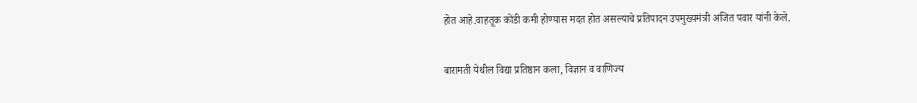होत आहे.वाहतूक कोंडी कमी होण्यास मदत होत असल्याचे प्रतिपादन उपमुख्यमंत्री अजित पवार यांनी केले.

बारामती येथील विद्या प्रतिष्ठान कला, विज्ञान व वाणिज्य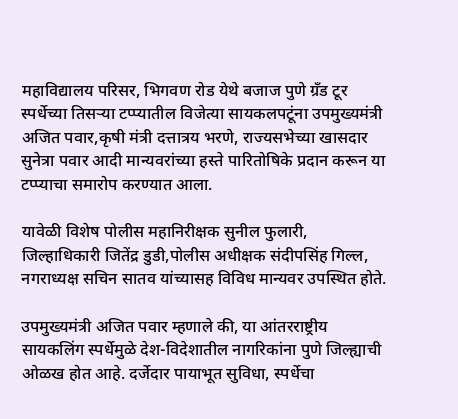महाविद्यालय परिसर, भिगवण रोड येथे बजाज पुणे ग्रँड टूर स्पर्धेच्या तिसऱ्या टप्प्यातील विजेत्या सायकलपटूंना उपमुख्यमंत्री अजित पवार,कृषी मंत्री दत्तात्रय भरणे, राज्यसभेच्या खासदार सुनेत्रा पवार आदी मान्यवरांच्या हस्ते पारितोषिके प्रदान करून या टप्प्याचा समारोप करण्यात आला.

यावेळी विशेष पोलीस महानिरीक्षक सुनील फुलारी, जिल्हाधिकारी जितेंद्र डुडी,पोलीस अधीक्षक संदीपसिंह गिल्ल, नगराध्यक्ष सचिन सातव यांच्यासह विविध मान्यवर उपस्थित होते.

उपमुख्यमंत्री अजित पवार म्हणाले की, या आंतरराष्ट्रीय सायकलिंग स्पर्धेमुळे देश-विदेशातील नागरिकांना पुणे जिल्ह्याची ओळख होत आहे. दर्जेदार पायाभूत सुविधा, स्पर्धेचा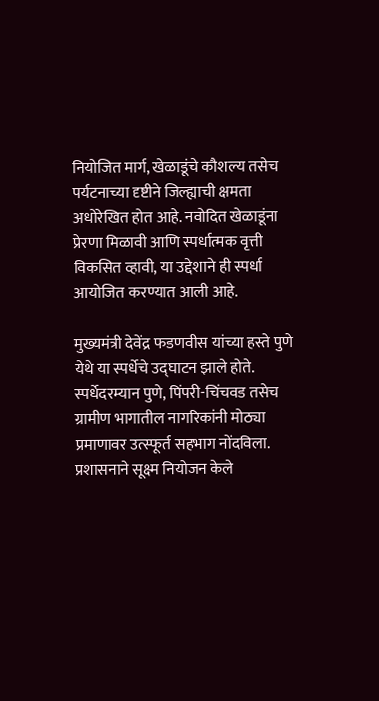नियोजित मार्ग, खेळाडूंचे कौशल्य तसेच पर्यटनाच्या दृष्टीने जिल्ह्याची क्षमता अधोरेखित होत आहे. नवोदित खेळाडूंना प्रेरणा मिळावी आणि स्पर्धात्मक वृत्ती विकसित व्हावी, या उद्देशाने ही स्पर्धा आयोजित करण्यात आली आहे.

मुख्यमंत्री देवेंद्र फडणवीस यांच्या हस्ते पुणे येथे या स्पर्धेचे उद्घाटन झाले होते. स्पर्धेदरम्यान पुणे, पिंपरी-चिंचवड तसेच ग्रामीण भागातील नागरिकांनी मोठ्या प्रमाणावर उत्स्फूर्त सहभाग नोंदविला. प्रशासनाने सूक्ष्म नियोजन केले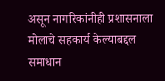असून नागरिकांनीही प्रशासनाला मोलाचे सहकार्य केल्याबद्दल समाधान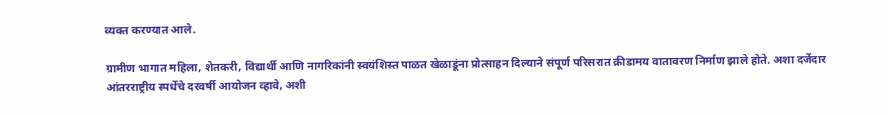व्यक्त करण्यात आले.

ग्रामीण भागात महिला, शेतकरी, विद्यार्थी आणि नागरिकांनी स्वयंशिस्त पाळत खेळाडूंना प्रोत्साहन दिल्याने संपूर्ण परिसरात क्रीडामय वातावरण निर्माण झाले होते. अशा दर्जेदार आंतरराष्ट्रीय स्पर्धेचे दरवर्षी आयोजन व्हावे, अशी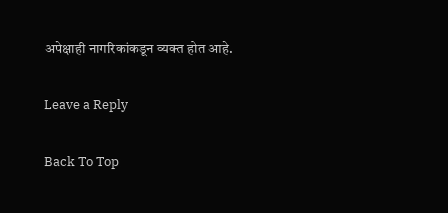अपेक्षाही नागरिकांकडून व्यक्त होत आहे.

Leave a Reply

Back To Top